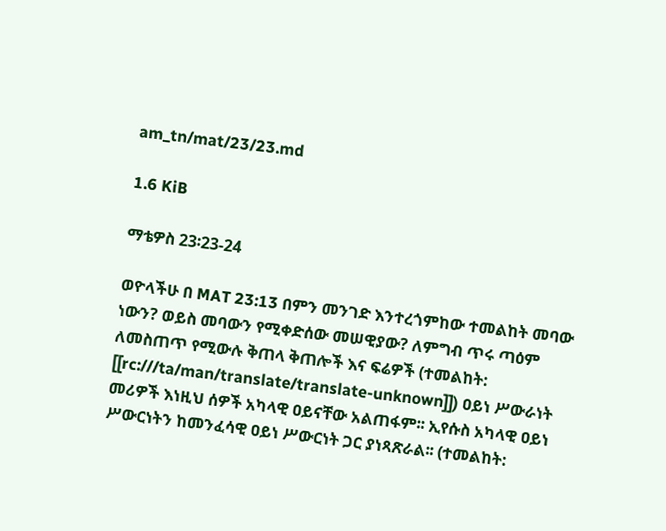am_tn/mat/23/23.md

1.6 KiB

ማቴዎስ 23፡23-24

ወዮላችሁ በ MAT 23:13 በምን መንገድ እንተረጎምከው ተመልከት መባው ነውን? ወይስ መባውን የሚቀድሰው መሠዊያው? ለምግብ ጥሩ ጣዕም ለመስጠጥ የሚውሉ ቅጠላ ቅጠሎች እና ፍሬዎች (ተመልከት: [[rc:///ta/man/translate/translate-unknown]]) ዐይነ ሥውራነት መሪዎች እነዚህ ሰዎች አካላዊ ዐይናቸው አልጠፋም፡፡ ኢየሱስ አካላዊ ዐይነ ሥውርነትን ከመንፈሳዊ ዐይነ ሥውርነት ጋር ያነጻጽራል፡፡ (ተመልከት: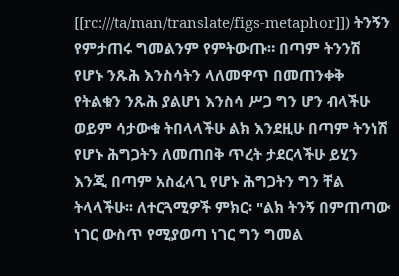[[rc:///ta/man/translate/figs-metaphor]]) ትንኝን የምታጠሩ ግመልንም የምትውጡ። በጣም ትንንሽ የሆኑ ንጹሕ እንስሳትን ላለመዋጥ በመጠንቀቅ የትልቁን ንጹሕ ያልሆነ እንስሳ ሥጋ ግን ሆን ብላችሁ ወይም ሳታውቁ ትበላላችሁ ልክ እንደዚሁ በጣም ትንነሽ የሆኑ ሕግጋትን ለመጠበቅ ጥረት ታደርላችሁ ይሂን እንጂ በጣም አስፈላጊ የሆኑ ሕግጋትን ግን ቸል ትላላችሁ፡፡ ለተርጓሚዎች ምክር፡ "ልክ ትንኝ በምጠጣው ነገር ውስጥ የሚያወጣ ነገር ግን ግመል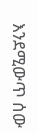እንደሚውጥ ሰው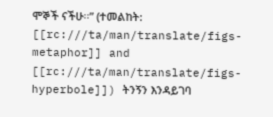ሞኞች ናችሁ፡፡” (ተመልከት: [[rc:///ta/man/translate/figs-metaphor]] and [[rc:///ta/man/translate/figs-hyperbole]]) ትንኝን እንዳይገባ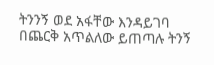ትንንኝ ወደ አፋቸው እንዳይገባ በጨርቅ አጥልለው ይጠጣሉ ትንኝ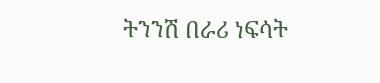ትንንሽ በራሪ ነፍሳት